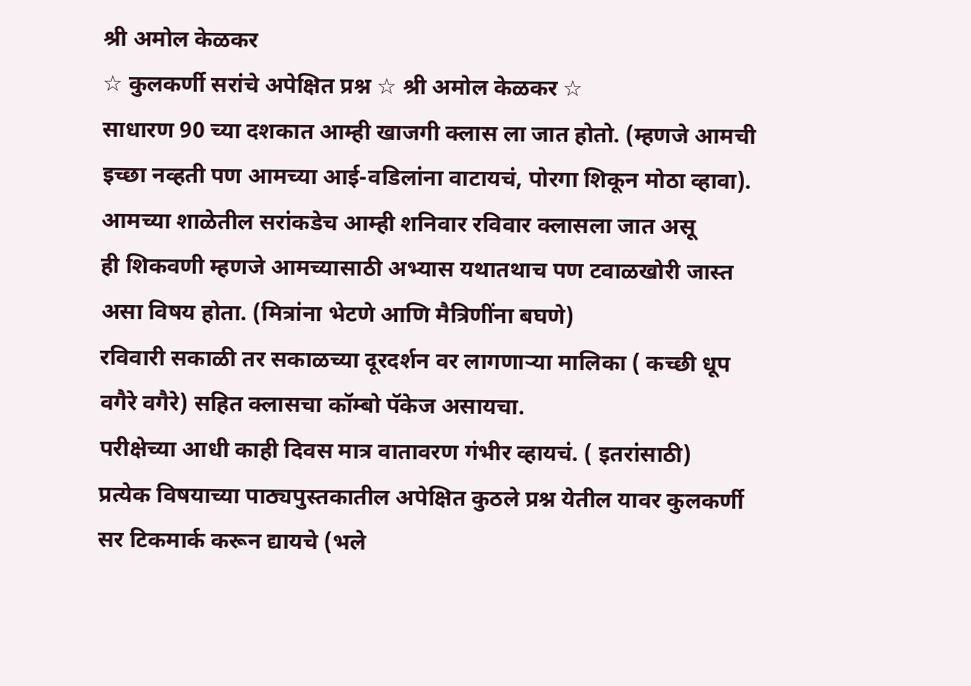श्री अमोल केळकर
☆ कुलकर्णी सरांचे अपेक्षित प्रश्न ☆ श्री अमोल केळकर ☆
साधारण 90 च्या दशकात आम्ही खाजगी क्लास ला जात होतो. (म्हणजे आमची इच्छा नव्हती पण आमच्या आई-वडिलांना वाटायचं, पोरगा शिकून मोठा व्हावा). आमच्या शाळेतील सरांकडेच आम्ही शनिवार रविवार क्लासला जात असू
ही शिकवणी म्हणजे आमच्यासाठी अभ्यास यथातथाच पण टवाळखोरी जास्त असा विषय होता. (मित्रांना भेटणे आणि मैत्रिणींना बघणे)
रविवारी सकाळी तर सकाळच्या दूरदर्शन वर लागणाऱ्या मालिका ( कच्छी धूप वगैरे वगैरे) सहित क्लासचा कॉम्बो पॅकेज असायचा.
परीक्षेच्या आधी काही दिवस मात्र वातावरण गंभीर व्हायचं. ( इतरांसाठी)
प्रत्येक विषयाच्या पाठ्यपुस्तकातील अपेक्षित कुठले प्रश्न येतील यावर कुलकर्णी सर टिकमार्क करून द्यायचे (भले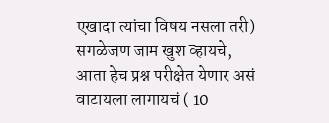एखादा त्यांचा विषय नसला तरी)
सगळेजण जाम खुश व्हायचे, आता हेच प्रश्न परीक्षेत येणार असं वाटायला लागायचं ( 10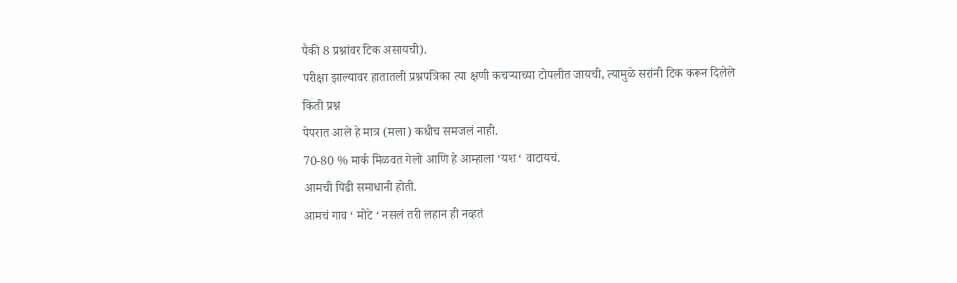पैकी 8 प्रश्नांवर टिक असायची).
परीक्षा झाल्यावर हातातली प्रश्नपत्रिका त्या क्षणी कचऱ्याच्या टोपलीत जायची, त्यामुळे सरांनी टिक करून दिलेले किती प्रश्न
पेपरात आले हे मात्र (मला) कधीच समजलं नाही.
70-80 % मार्क मिळवत गेलो आणि हे आम्हाला ‘यश ‘ वाटायचं.
आमची पिढी समाधानी होती.
आमचं गाव ‘ मोटे ‘ नसलं तरी लहान ही नव्हतं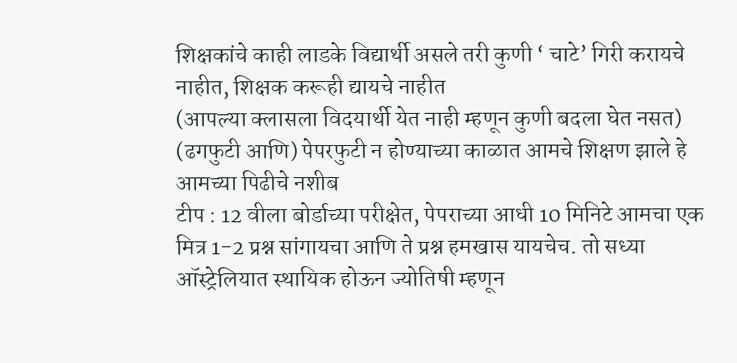शिक्षकांचे काही लाडके विद्यार्थी असले तरी कुणी ‘ चाटे’ गिरी करायचे नाहीत, शिक्षक करूही द्यायचे नाहीत
(आपल्या क्लासला विदयार्थी येत नाही म्हणून कुणी बदला घेत नसत)
(ढगफुटी आणि) पेपरफुटी न होण्याच्या काळात आमचे शिक्षण झाले हे आमच्या पिढीचे नशीब
टीप : 12 वीला बोर्डाच्या परीक्षेत, पेपराच्या आधी 10 मिनिटे आमचा एक मित्र 1-2 प्रश्न सांगायचा आणि ते प्रश्न हमखास यायचेच. तो सध्या ऑस्ट्रेलियात स्थायिक होऊन ज्योतिषी म्हणून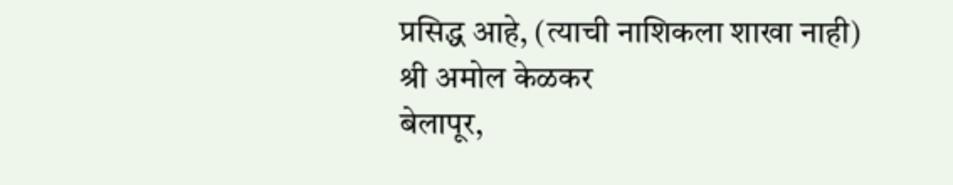प्रसिद्ध आहे, (त्याची नाशिकला शाखा नाही)
श्री अमोल केळकर
बेलापूर,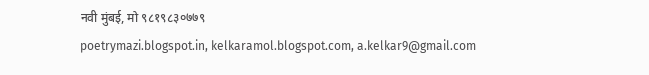नवी मुंबई, मो ९८१९८३०७७९
poetrymazi.blogspot.in, kelkaramol.blogspot.com, a.kelkar9@gmail.com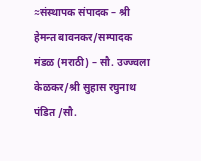≈संस्थापक संपादक – श्री हेमन्त बावनकर/सम्पादक मंडळ (मराठी) – सौ. उज्ज्वला केळकर/श्री सुहास रघुनाथ पंडित /सौ.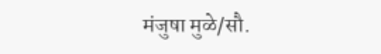मंजुषा मुळे/सौ.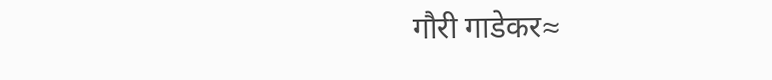गौरी गाडेकर≈